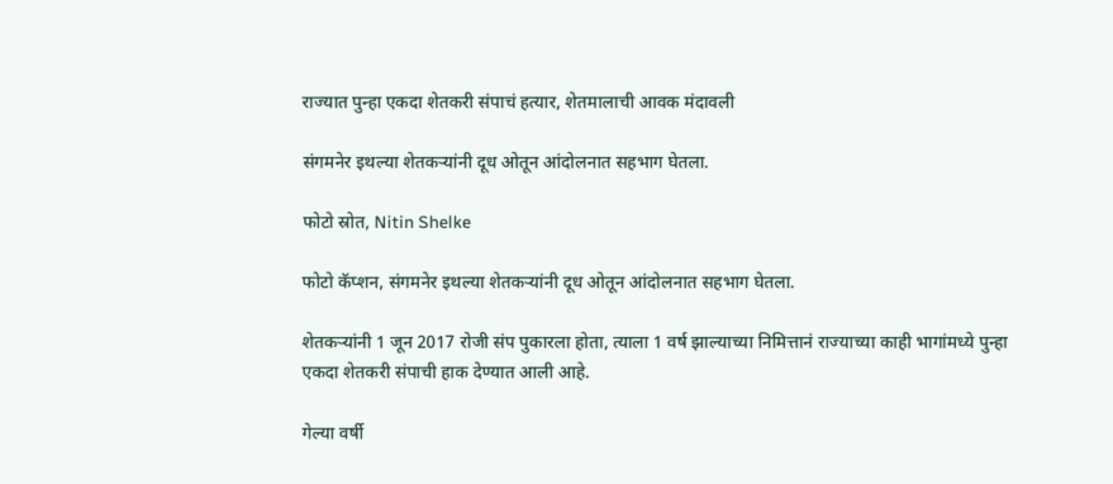राज्यात पुन्हा एकदा शेतकरी संपाचं हत्यार, शेतमालाची आवक मंदावली

संगमनेर इथल्या शेतकऱ्यांनी दूध ओतून आंदोलनात सहभाग घेतला.

फोटो स्रोत, Nitin Shelke

फोटो कॅप्शन, संगमनेर इथल्या शेतकऱ्यांनी दूध ओतून आंदोलनात सहभाग घेतला.

शेतकऱ्यांनी 1 जून 2017 रोजी संप पुकारला होता, त्याला 1 वर्ष झाल्याच्या निमित्तानं राज्याच्या काही भागांमध्ये पुन्हा एकदा शेतकरी संपाची हाक देण्यात आली आहे.

गेल्या वर्षी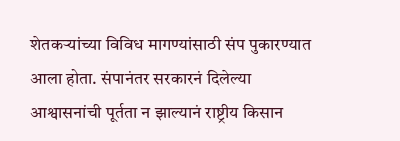शेतकऱ्यांच्या विविध मागण्यांसाठी संप पुकारण्यात आला होता. संपानंतर सरकारनं दिलेल्या आश्वासनांची पूर्तता न झाल्यानं राष्ट्रीय किसान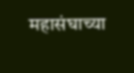महासंघाच्या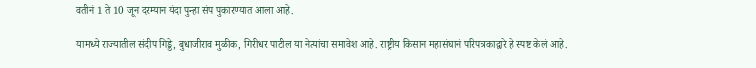वतीनं 1 ते 10 जून दरम्यान यंदा पुन्हा संप पुकारण्यात आला आहे.

यामध्ये राज्यातील संदीप गिड्डे, बुधाजीराव मुळीक, गिरीधर पाटील या नेत्यांचा समावेश आहे. राष्ट्रीय किसान महासंघानं परिपत्रकाद्वारे हे स्पष्ट केलं आहे.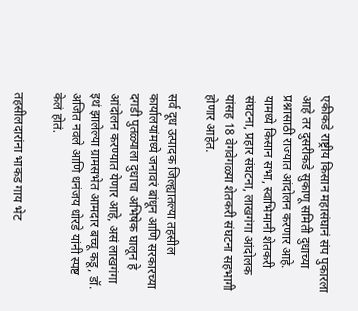एकीकडे राष्ट्रीय किसान महासंघानं संप पुकारला आहे तर दुसरीकडे सुकाणू समिती दुधाच्या प्रश्नासाठी राज्यात आंदोलन करणार आहे. यामध्ये किसान सभा, स्वाभिमानी शेतकरी संघटना, प्रहार संघटना, लाखगंगा आंदोलक यांसह 18 वेगवेगळ्या शेतकरी संघटना सहभागी होणार आहेत.

सर्व दूध उत्पादक जिल्ह्यातल्या तहसील कार्यालयांमध्ये जनावरं बांधून आणि सरकारच्या दगडी पुतळ्याला दुधाचा अभिषेक घालून हे आंदोलन करण्यात येणार आहे, असं लाखगंगा इथं झालेल्या ग्रामसभेत आमदार बच्चू कडू, डॉ. अजित नवले आणि धनंजय धोरडे यांनी स्पष्ट केलं होतं.

तहसीलदारांना भाकड गाय भेट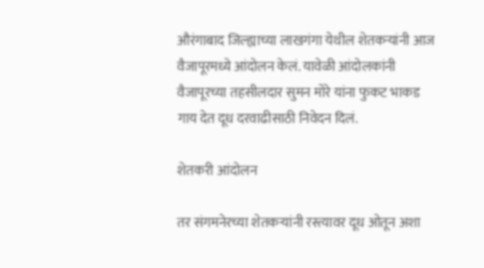औरंगाबाद जिल्ह्याच्या लाखगंगा येथील शेतकऱ्यांनी आज वैजापूरमध्ये आंदोलन केलं. यावेळी आंदोलकांनी वैजापूरच्या तहसीलदार सुमन मोरे यांना फुकट भाकड गाय देत दूध दरवाढीसाठी निवेदन दिलं.

शेतकरी आंदोलन

तर संगमनेरच्या शेतकऱ्यांनी रस्त्यावर दूध ओतून अशा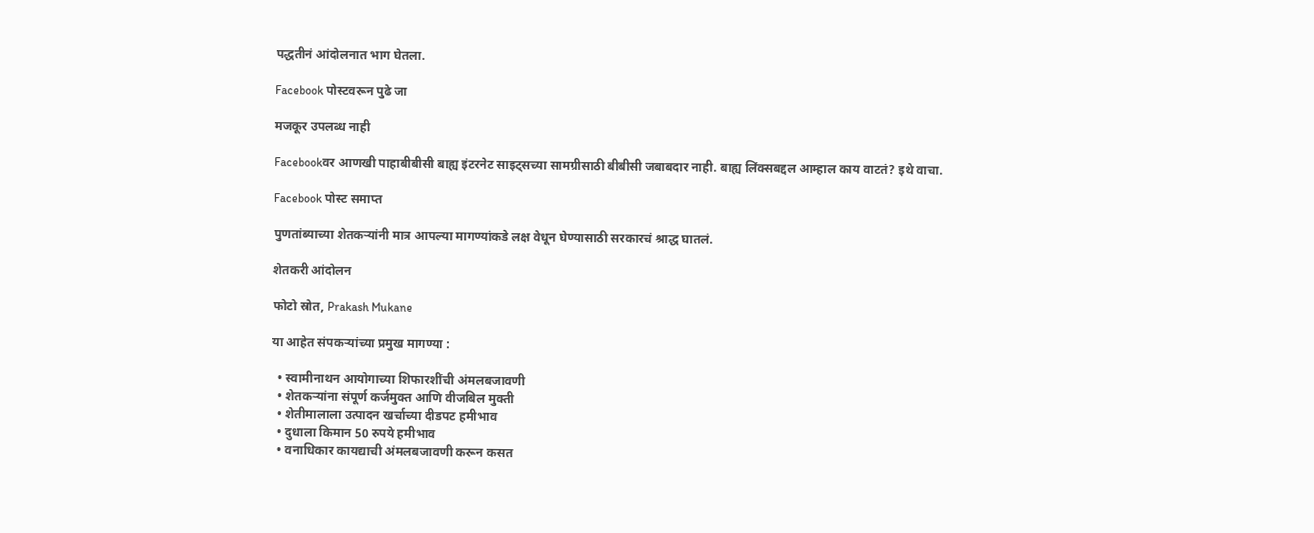पद्धतीनं आंदोलनात भाग घेतला.

Facebook पोस्टवरून पुढे जा

मजकूर उपलब्ध नाही

Facebookवर आणखी पाहाबीबीसी बाह्य इंटरनेट साइट्सच्या सामग्रीसाठी बीबीसी जबाबदार नाही. बाह्य लिंक्सबद्दल आम्हाल काय वाटतं? इथे वाचा.

Facebook पोस्ट समाप्त

पुणतांब्याच्या शेतकऱ्यांनी मात्र आपल्या मागण्यांकडे लक्ष वेधून घेण्यासाठी सरकारचं श्राद्ध घातलं.

शेतकरी आंदोलन

फोटो स्रोत, Prakash Mukane

या आहेत संपकऱ्यांच्या प्रमुख मागण्या :

  • स्वामीनाथन आयोगाच्या शिफारशींची अंमलबजावणी
  • शेतकऱ्यांना संपूर्ण कर्जमुक्त आणि वीजबिल मुक्ती
  • शेतीमालाला उत्पादन खर्चाच्या दीडपट हमीभाव
  • दुधाला किमान 50 रुपये हमीभाव
  • वनाधिकार कायद्याची अंमलबजावणी करून कसत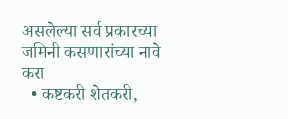असलेल्या सर्व प्रकारच्या जमिनी कसणारांच्या नावे करा
  • कष्टकरी शेतकरी,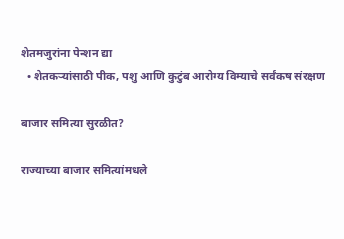शेतमजुरांना पेन्शन द्या
  • शेतकऱ्यांसाठी पीक, पशु आणि कुटुंब आरोग्य विम्याचे सर्वंकष संरक्षण

बाजार समित्या सुरळीत?

राज्याच्या बाजार समित्यांमधले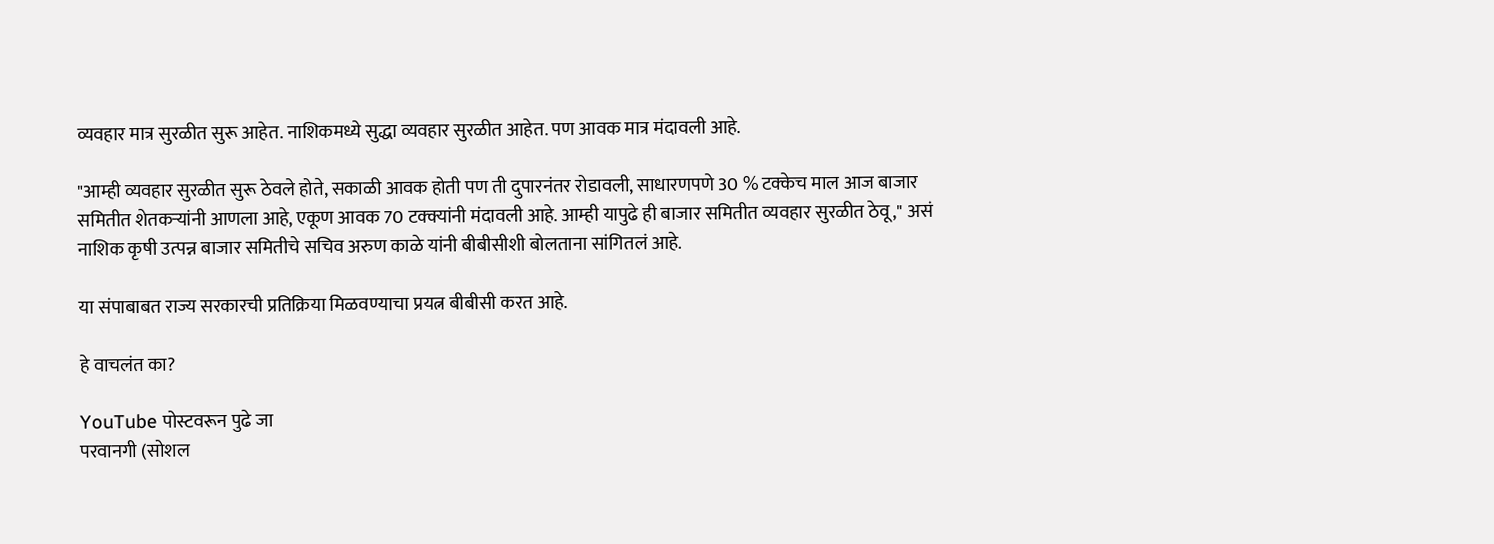व्यवहार मात्र सुरळीत सुरू आहेत. नाशिकमध्ये सुद्धा व्यवहार सुरळीत आहेत. पण आवक मात्र मंदावली आहे.

"आम्ही व्यवहार सुरळीत सुरू ठेवले होते, सकाळी आवक होती पण ती दुपारनंतर रोडावली, साधारणपणे 30 % टक्केच माल आज बाजार समितीत शेतकऱ्यांनी आणला आहे, एकूण आवक 70 टक्क्यांनी मंदावली आहे. आम्ही यापुढे ही बाजार समितीत व्यवहार सुरळीत ठेवू," असं नाशिक कृषी उत्पन्न बाजार समितीचे सचिव अरुण काळे यांनी बीबीसीशी बोलताना सांगितलं आहे.

या संपाबाबत राज्य सरकारची प्रतिक्रिया मिळवण्याचा प्रयत्न बीबीसी करत आहे.

हे वाचलंत का?

YouTube पोस्टवरून पुढे जा
परवानगी (सोशल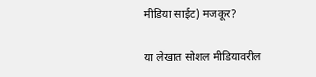मीडिया साईट) मजकूर?

या लेखात सोशल मीडियावरील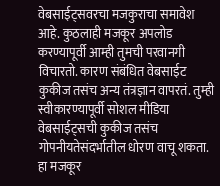वेबसाईट्सवरचा मजकुराचा समावेश आहे. कुठलाही मजकूर अपलोड करण्यापूर्वी आम्ही तुमची परवानगी विचारतो. कारण संबंधित वेबसाईट कुकीज तसंच अन्य तंत्रज्ञान वापरतं. तुम्ही स्वीकारण्यापूर्वी सोशल मीडिया वेबसाईट्सची कुकीज तसंच गोपनीयतेसंदर्भातील धोरण वाचू शकता. हा मजकूर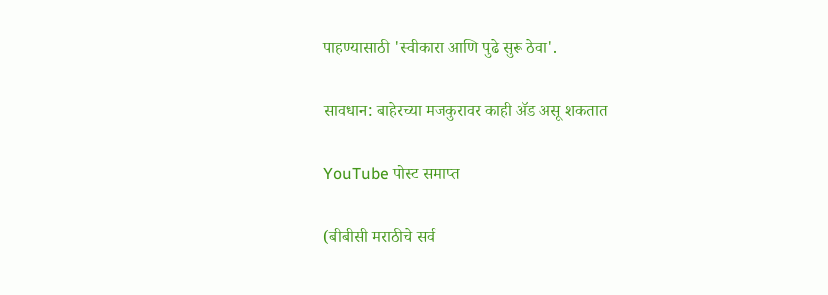पाहण्यासाठी 'स्वीकारा आणि पुढे सुरू ठेवा'.

सावधान: बाहेरच्या मजकुरावर काही ॲड असू शकतात

YouTube पोस्ट समाप्त

(बीबीसी मराठीचे सर्व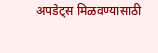अपडेट्स मिळवण्यासाठी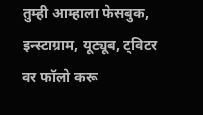तुम्ही आम्हाला फेसबुक, इन्स्टाग्राम, यूट्यूब, ट्विटर वर फॉलो करू